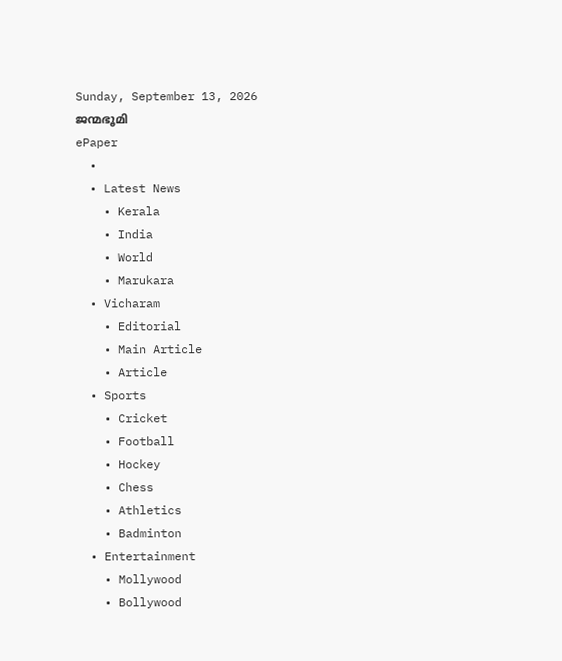Sunday, September 13, 2026
ജന്മഭൂമി
ePaper
  •
  • Latest News
    • Kerala
    • India
    • World
    • Marukara
  • Vicharam
    • Editorial
    • Main Article
    • Article
  • Sports
    • Cricket
    • Football
    • Hockey
    • Chess
    • Athletics
    • Badminton
  • Entertainment
    • Mollywood
    • Bollywood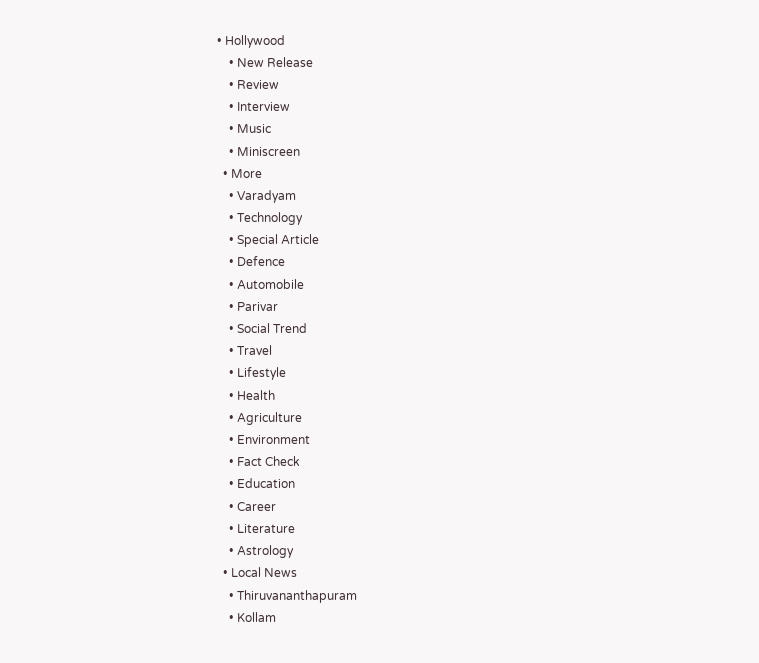• Hollywood
    • New Release
    • Review
    • Interview
    • Music
    • Miniscreen
  • More
    • Varadyam
    • Technology
    • Special Article
    • Defence
    • Automobile
    • Parivar
    • Social Trend
    • Travel
    • Lifestyle
    • Health
    • Agriculture
    • Environment
    • Fact Check
    • Education
    • Career
    • Literature
    • Astrology
  • Local News
    • Thiruvananthapuram
    • Kollam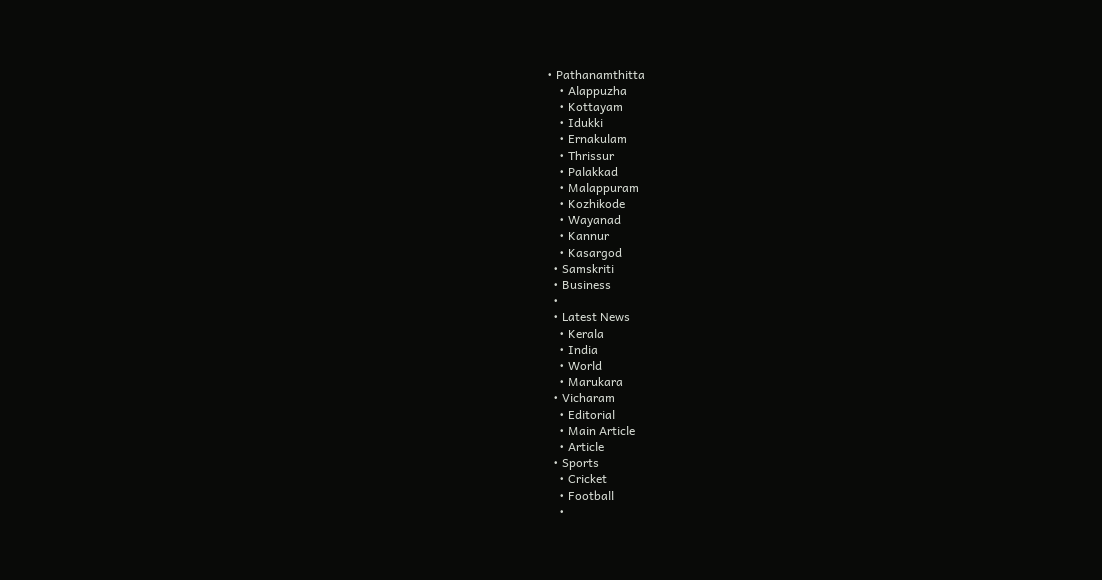• Pathanamthitta
    • Alappuzha
    • Kottayam
    • Idukki
    • Ernakulam
    • Thrissur
    • Palakkad
    • Malappuram
    • Kozhikode
    • Wayanad
    • Kannur
    • Kasargod
  • Samskriti
  • Business
  •
  • Latest News
    • Kerala
    • India
    • World
    • Marukara
  • Vicharam
    • Editorial
    • Main Article
    • Article
  • Sports
    • Cricket
    • Football
    •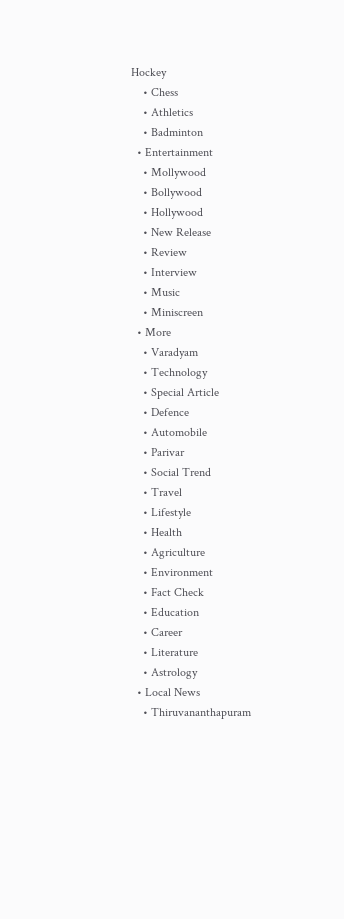Hockey
    • Chess
    • Athletics
    • Badminton
  • Entertainment
    • Mollywood
    • Bollywood
    • Hollywood
    • New Release
    • Review
    • Interview
    • Music
    • Miniscreen
  • More
    • Varadyam
    • Technology
    • Special Article
    • Defence
    • Automobile
    • Parivar
    • Social Trend
    • Travel
    • Lifestyle
    • Health
    • Agriculture
    • Environment
    • Fact Check
    • Education
    • Career
    • Literature
    • Astrology
  • Local News
    • Thiruvananthapuram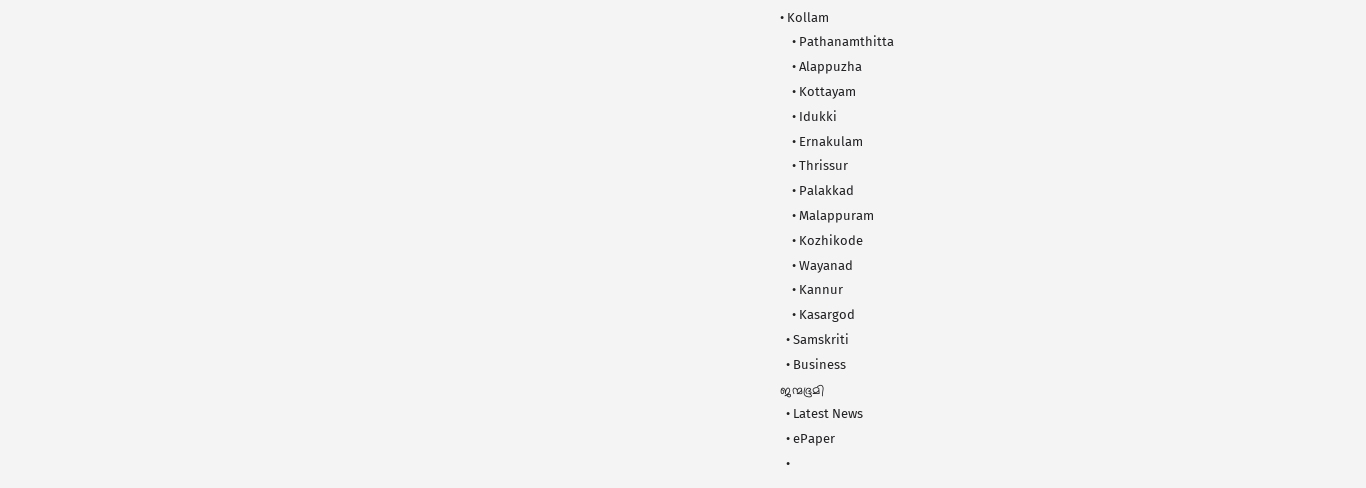• Kollam
    • Pathanamthitta
    • Alappuzha
    • Kottayam
    • Idukki
    • Ernakulam
    • Thrissur
    • Palakkad
    • Malappuram
    • Kozhikode
    • Wayanad
    • Kannur
    • Kasargod
  • Samskriti
  • Business
ജന്മഭൂമി
  • Latest News
  • ePaper
  •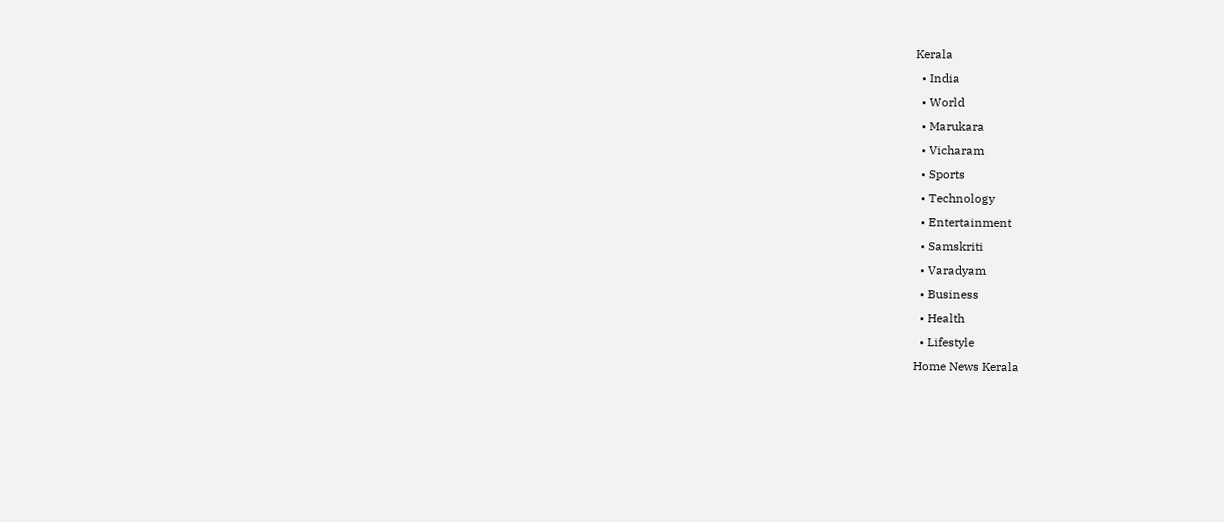Kerala
  • India
  • World
  • Marukara
  • Vicharam
  • Sports
  • Technology
  • Entertainment
  • Samskriti
  • Varadyam
  • Business
  • Health
  • Lifestyle
Home News Kerala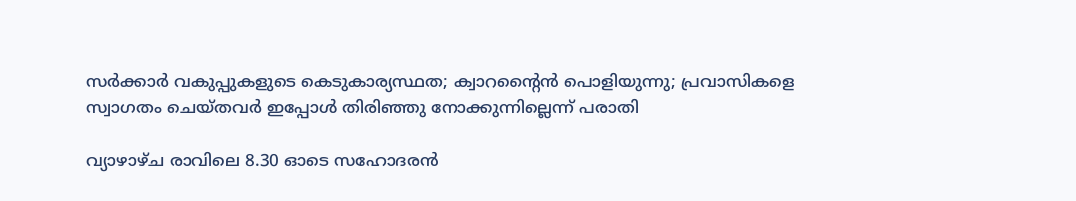സര്‍ക്കാര്‍ വകുപ്പുകളുടെ കെടുകാര്യസ്ഥത; ക്വാറന്റൈന്‍ പൊളിയുന്നു; പ്രവാസികളെ സ്വാഗതം ചെയ്തവര്‍ ഇപ്പോള്‍ തിരിഞ്ഞു നോക്കുന്നില്ലെന്ന് പരാതി

വ്യാഴാഴ്ച രാവിലെ 8.30 ഓടെ സഹോദരന്‍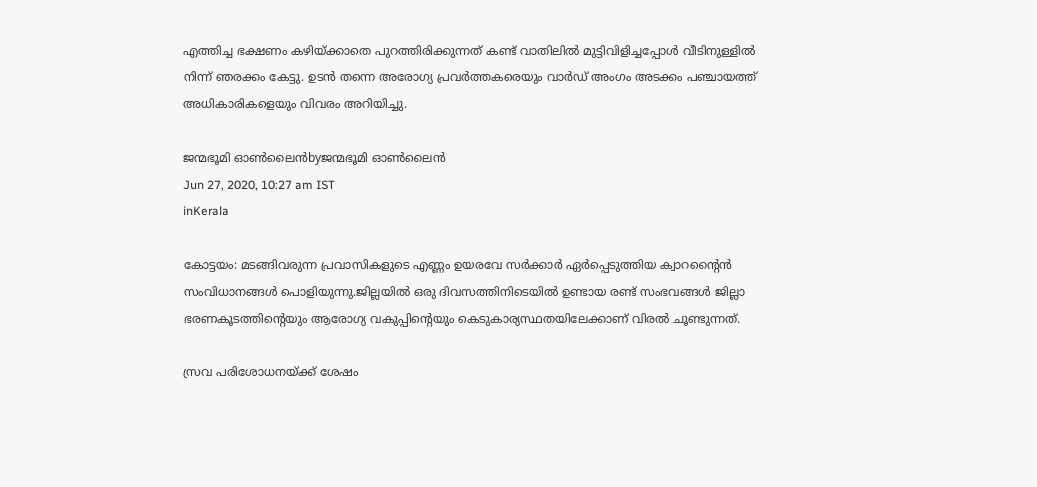എത്തിച്ച ഭക്ഷണം കഴിയ്‌ക്കാതെ പുറത്തിരിക്കുന്നത് കണ്ട് വാതിലില്‍ മുട്ടിവിളിച്ചപ്പോള്‍ വീടിനുള്ളില്‍ നിന്ന് ഞരക്കം കേട്ടു. ഉടന്‍ തന്നെ അരോഗ്യ പ്രവര്‍ത്തകരെയും വാര്‍ഡ് അംഗം അടക്കം പഞ്ചായത്ത് അധികാരികളെയും വിവരം അറിയിച്ചു.

ജന്മഭൂമി ഓണ്‍ലൈന്‍byജന്മഭൂമി ഓണ്‍ലൈന്‍
Jun 27, 2020, 10:27 am IST
inKerala

കോട്ടയം: മടങ്ങിവരുന്ന പ്രവാസികളുടെ എണ്ണം ഉയരവേ സര്‍ക്കാര്‍ ഏര്‍പ്പെടുത്തിയ ക്വാറന്റൈന്‍ സംവിധാനങ്ങള്‍ പൊളിയുന്നു.ജില്ലയില്‍ ഒരു ദിവസത്തിനിടെയില്‍ ഉണ്ടായ രണ്ട് സംഭവങ്ങള്‍ ജില്ലാ ഭരണകൂടത്തിന്റെയും ആരോഗ്യ വകുപ്പിന്റെയും കെടുകാര്യസ്ഥതയിലേക്കാണ് വിരല്‍ ചൂണ്ടുന്നത്.

സ്രവ പരിശോധനയ്‌ക്ക് ശേഷം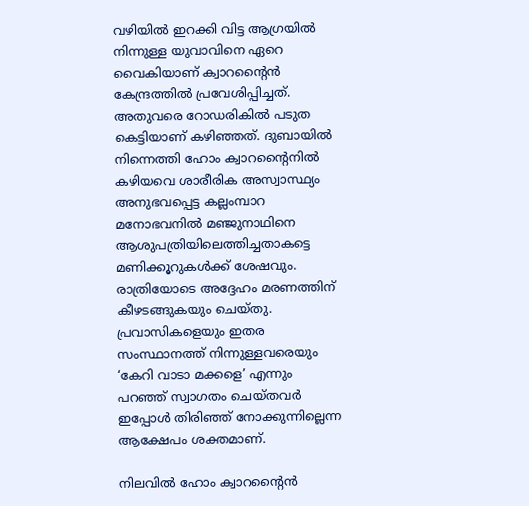വഴിയില്‍ ഇറക്കി വിട്ട ആഗ്രയില്‍ നിന്നുള്ള യുവാവിനെ ഏറെ വൈകിയാണ് ക്വാറന്റൈന്‍ കേന്ദ്രത്തില്‍ പ്രവേശിപ്പിച്ചത്. അതുവരെ റോഡരികില്‍ പടുത കെട്ടിയാണ് കഴിഞ്ഞത്. ദുബായില്‍ നിന്നെത്തി ഹോം ക്വാറന്റൈനില്‍ കഴിയവെ ശാരീരിക അസ്വാസ്ഥ്യം അനുഭവപ്പെട്ട കല്ലംമ്പാറ മനോഭവനില്‍ മഞ്ജുനാഥിനെ ആശുപത്രിയിലെത്തിച്ചതാകട്ടെ മണിക്കൂറുകള്‍ക്ക് ശേഷവും. രാത്രിയോടെ അദ്ദേഹം മരണത്തിന് കീഴടങ്ങുകയും ചെയ്തു. പ്രവാസികളെയും ഇതര സംസ്ഥാനത്ത് നിന്നുള്ളവരെയും ‘കേറി വാടാ മക്കളെ’ എന്നും പറഞ്ഞ് സ്വാഗതം ചെയ്തവര്‍ ഇപ്പോള്‍ തിരിഞ്ഞ് നോക്കുന്നില്ലെന്ന ആക്ഷേപം ശക്തമാണ്.

നിലവില്‍ ഹോം ക്വാറന്റൈന്‍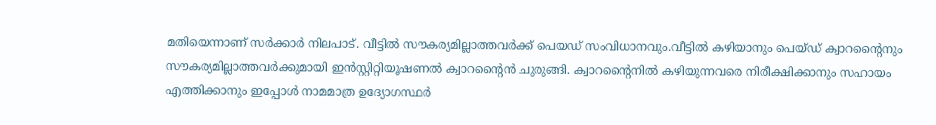മതിയെന്നാണ് സര്‍ക്കാര്‍ നിലപാട്. വീട്ടില്‍ സൗകര്യമില്ലാത്തവര്‍ക്ക് പെയഡ് സംവിധാനവും.വീട്ടില്‍ കഴിയാനും പെയ്ഡ് ക്വാറന്റൈനും സൗകര്യമില്ലാത്തവര്‍ക്കുമായി ഇന്‍സ്റ്റിറ്റിയൂഷണല്‍ ക്വാറന്റൈന്‍ ചുരുങ്ങി. ക്വാറന്റൈനില്‍ കഴിയുന്നവരെ നിരീക്ഷിക്കാനും സഹായം എത്തിക്കാനും ഇപ്പോള്‍ നാമമാത്ര ഉദ്യോഗസ്ഥര്‍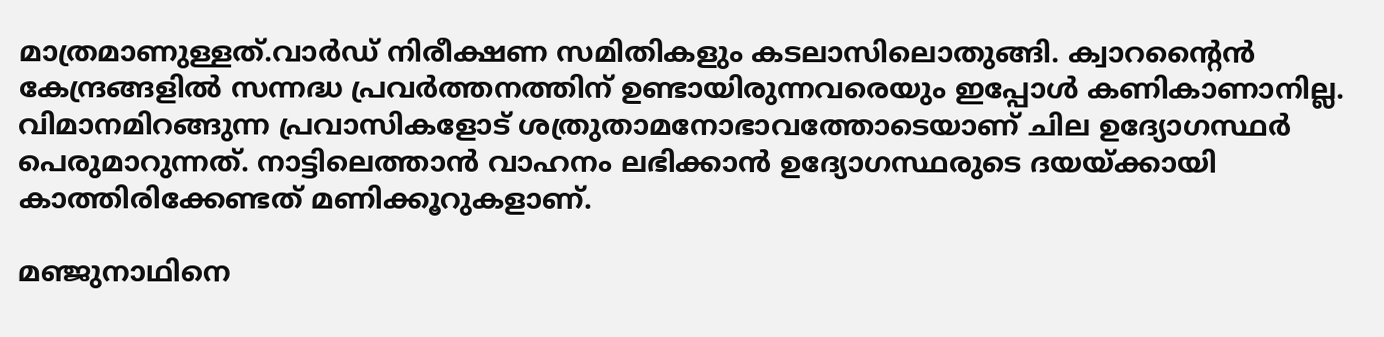മാത്രമാണുള്ളത്.വാര്‍ഡ് നിരീക്ഷണ സമിതികളും കടലാസിലൊതുങ്ങി. ക്വാറന്റൈന്‍ കേന്ദ്രങ്ങളില്‍ സന്നദ്ധ പ്രവര്‍ത്തനത്തിന് ഉണ്ടായിരുന്നവരെയും ഇപ്പോള്‍ കണികാണാനില്ല. വിമാനമിറങ്ങുന്ന പ്രവാസികളോട് ശത്രുതാമനോഭാവത്തോടെയാണ് ചില ഉദ്യോഗസ്ഥര്‍ പെരുമാറുന്നത്. നാട്ടിലെത്താന്‍ വാഹനം ലഭിക്കാന്‍ ഉദ്യോഗസ്ഥരുടെ ദയയ്‌ക്കായി കാത്തിരിക്കേണ്ടത് മണിക്കൂറുകളാണ്.

മഞ്ജുനാഥിനെ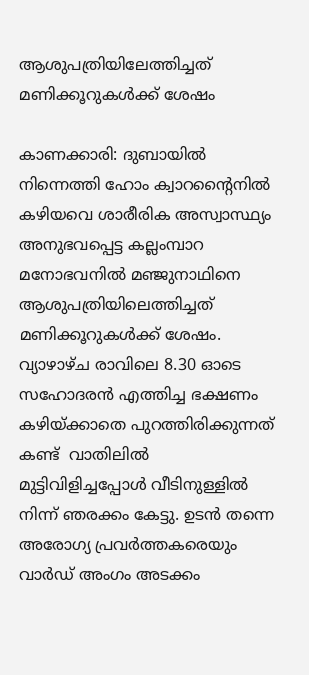ആശുപത്രിയിലേത്തിച്ചത്  മണിക്കൂറുകള്‍ക്ക് ശേഷം

കാണക്കാരി: ദുബായില്‍ നിന്നെത്തി ഹോം ക്വാറന്റൈനില്‍ കഴിയവെ ശാരീരിക അസ്വാസ്ഥ്യം അനുഭവപ്പെട്ട കല്ലംമ്പാറ മനോഭവനില്‍ മഞ്ജുനാഥിനെ ആശുപത്രിയിലെത്തിച്ചത് മണിക്കൂറുകള്‍ക്ക് ശേഷം. വ്യാഴാഴ്ച രാവിലെ 8.30 ഓടെ സഹോദരന്‍ എത്തിച്ച ഭക്ഷണം കഴിയ്‌ക്കാതെ പുറത്തിരിക്കുന്നത് കണ്ട്  വാതിലില്‍ മുട്ടിവിളിച്ചപ്പോള്‍ വീടിനുള്ളില്‍ നിന്ന് ഞരക്കം കേട്ടു. ഉടന്‍ തന്നെ അരോഗ്യ പ്രവര്‍ത്തകരെയും വാര്‍ഡ് അംഗം അടക്കം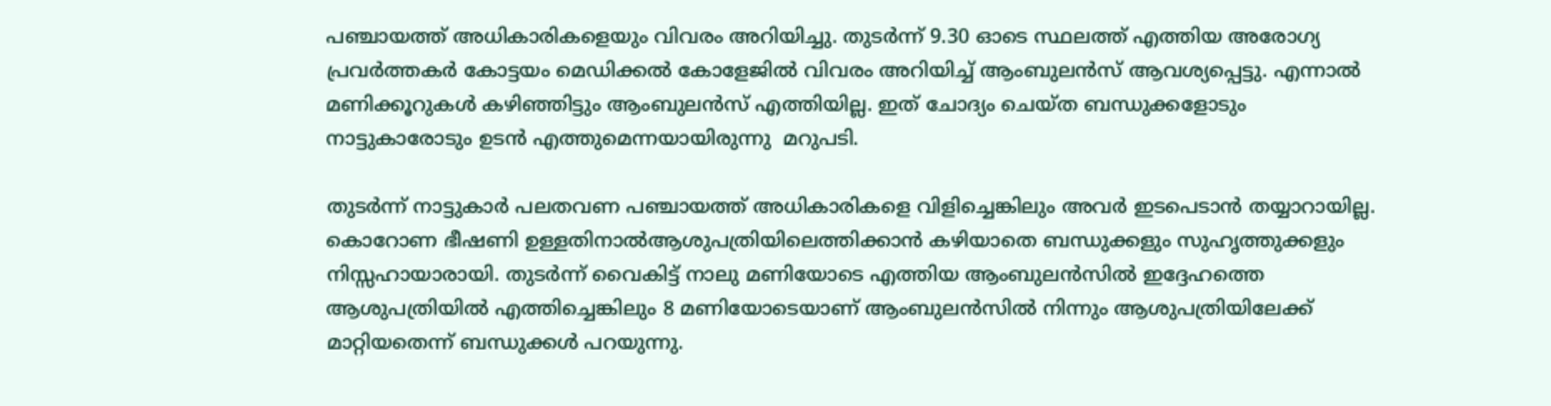പഞ്ചായത്ത് അധികാരികളെയും വിവരം അറിയിച്ചു. തുടര്‍ന്ന് 9.30 ഓടെ സ്ഥലത്ത് എത്തിയ അരോഗ്യ പ്രവര്‍ത്തകര്‍ കോട്ടയം മെഡിക്കല്‍ കോളേജില്‍ വിവരം അറിയിച്ച് ആംബുലന്‍സ് ആവശ്യപ്പെട്ടു. എന്നാല്‍ മണിക്കൂറുകള്‍ കഴിഞ്ഞിട്ടും ആംബുലന്‍സ് എത്തിയില്ല. ഇത് ചോദ്യം ചെയ്ത ബന്ധുക്കളോടും നാട്ടുകാരോടും ഉടന്‍ എത്തുമെന്നയായിരുന്നു  മറുപടി.

തുടര്‍ന്ന് നാട്ടുകാര്‍ പലതവണ പഞ്ചായത്ത് അധികാരികളെ വിളിച്ചെങ്കിലും അവര്‍ ഇടപെടാന്‍ തയ്യാറായില്ല. കൊറോണ ഭീഷണി ഉള്ളതിനാല്‍ആശുപത്രിയിലെത്തിക്കാന്‍ കഴിയാതെ ബന്ധുക്കളും സുഹൃത്തുക്കളും നിസ്സഹായാരായി. തുടര്‍ന്ന് വൈകിട്ട് നാലു മണിയോടെ എത്തിയ ആംബുലന്‍സില്‍ ഇദ്ദേഹത്തെ ആശുപത്രിയില്‍ എത്തിച്ചെങ്കിലും 8 മണിയോടെയാണ് ആംബുലന്‍സില്‍ നിന്നും ആശുപത്രിയിലേക്ക് മാറ്റിയതെന്ന് ബന്ധുക്കള്‍ പറയുന്നു.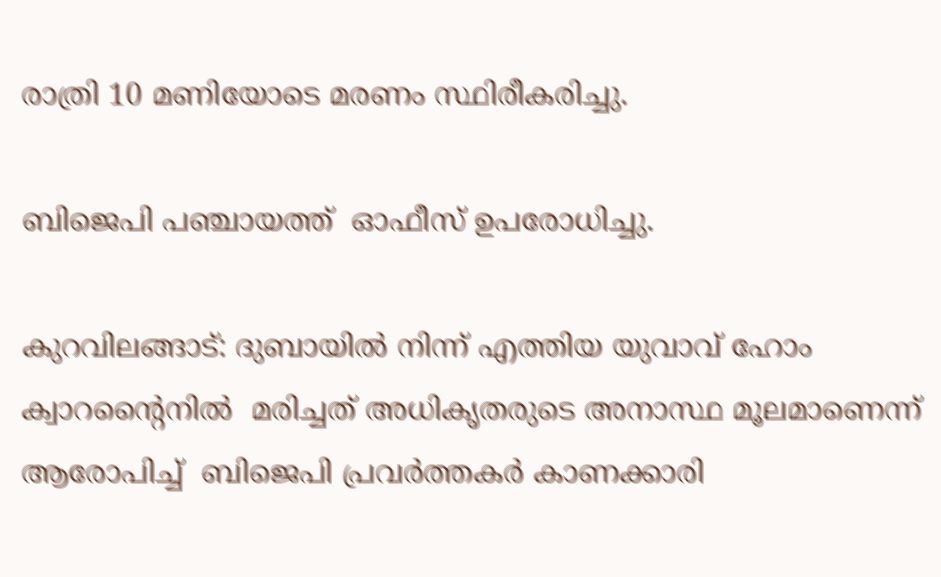രാത്രി 10 മണിയോടെ മരണം സ്ഥിരീകരിച്ചു.

ബിജെപി പഞ്ചായത്ത്  ഓഫീസ് ഉപരോധിച്ചു.

കുറവിലങ്ങാട്: ദുബായില്‍ നിന്ന് എത്തിയ യുവാവ് ഹോം ക്വാറന്റൈനില്‍  മരിച്ചത് അധികൃതരുടെ അനാസ്ഥ മൂലമാണെന്ന് ആരോപിച്ച്  ബിജെപി പ്രവര്‍ത്തകര്‍ കാണക്കാരി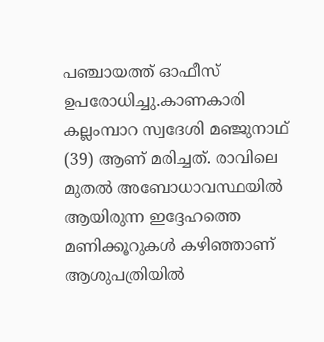പഞ്ചായത്ത് ഓഫീസ് ഉപരോധിച്ചു.കാണകാരി കല്ലംമ്പാറ സ്വദേശി മഞ്ജുനാഥ് (39) ആണ് മരിച്ചത്. രാവിലെ മുതല്‍ അബോധാവസ്ഥയില്‍ ആയിരുന്ന ഇദ്ദേഹത്തെ മണിക്കൂറുകള്‍ കഴിഞ്ഞാണ് ആശുപത്രിയില്‍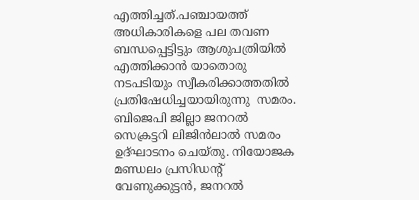എത്തിച്ചത്.പഞ്ചായത്ത് അധികാരികളെ പല തവണ ബന്ധപ്പെട്ടിട്ടും ആശുപത്രിയില്‍ എത്തിക്കാന്‍ യാതൊരു നടപടിയും സ്വീകരിക്കാത്തതില്‍ പ്രതിഷേധിച്ചയായിരുന്നു  സമരം. ബിജെപി ജില്ലാ ജനറല്‍ സെക്രട്ടറി ലിജിന്‍ലാല്‍ സമരം ഉദ്ഘാടനം ചെയ്തു. നിയോജക മണ്ഡലം പ്രസിഡന്റ് വേണുക്കുട്ടന്‍, ജനറല്‍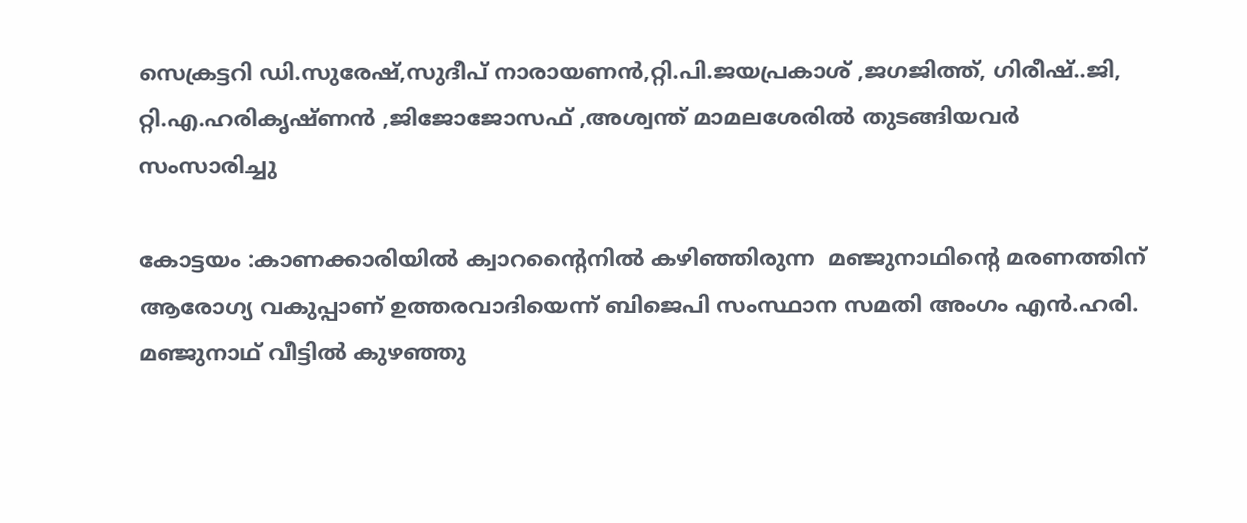സെക്രട്ടറി ഡി.സുരേഷ്,സുദീപ് നാരായണന്‍,റ്റി.പി.ജയപ്രകാശ് ,ജഗജിത്ത്, ഗിരീഷ്..ജി, റ്റി.എ.ഹരികൃഷ്ണന്‍ ,ജിജോജോസഫ് ,അശ്വന്ത് മാമലശേരില്‍ തുടങ്ങിയവര്‍ സംസാരിച്ചു

കോട്ടയം :കാണക്കാരിയില്‍ ക്വാറന്റൈനില്‍ കഴിഞ്ഞിരുന്ന  മഞ്ജുനാഥിന്റെ മരണത്തിന് ആരോഗ്യ വകുപ്പാണ് ഉത്തരവാദിയെന്ന് ബിജെപി സംസ്ഥാന സമതി അംഗം എന്‍.ഹരി. മഞ്ജുനാഥ് വീട്ടില്‍ കുഴഞ്ഞു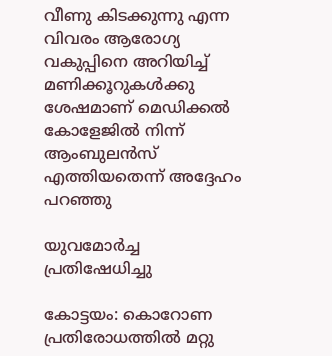വീണു കിടക്കുന്നു എന്ന വിവരം ആരോഗ്യ വകുപ്പിനെ അറിയിച്ച് മണിക്കൂറുകള്‍ക്കു ശേഷമാണ് മെഡിക്കല്‍ കോളേജില്‍ നിന്ന് ആംബുലന്‍സ് എത്തിയതെന്ന് അദ്ദേഹം പറഞ്ഞു

യുവമോര്‍ച്ച പ്രതിഷേധിച്ചു

കോട്ടയം: കൊറോണ പ്രതിരോധത്തില്‍ മറ്റു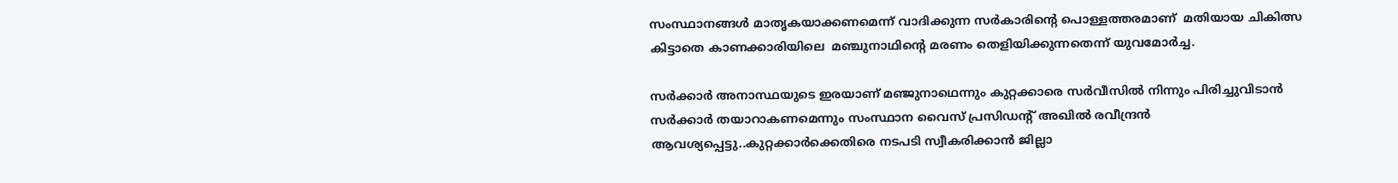സംസ്ഥാനങ്ങള്‍ മാതൃകയാക്കണമെന്ന് വാദിക്കുന്ന സര്‍കാരിന്റെ പൊള്ളത്തരമാണ്  മതിയായ ചികിത്സ കിട്ടാതെ കാണക്കാരിയിലെ  മഞ്ചുനാഥിന്റെ മരണം തെളിയിക്കുന്നതെന്ന് യുവമോര്‍ച്ച.

സര്‍ക്കാര്‍ അനാസ്ഥയുടെ ഇരയാണ് മഞ്ജുനാഥെന്നും കുറ്റക്കാരെ സര്‍വീസില്‍ നിന്നും പിരിച്ചുവിടാന്‍ സര്‍ക്കാര്‍ തയാറാകണമെന്നും സംസ്ഥാന വൈസ് പ്രസിഡന്റ് അഖില്‍ രവീന്ദ്രന്‍ ആവശ്യപ്പെട്ടു..കുറ്റക്കാര്‍ക്കെതിരെ നടപടി സ്വീകരിക്കാന്‍ ജില്ലാ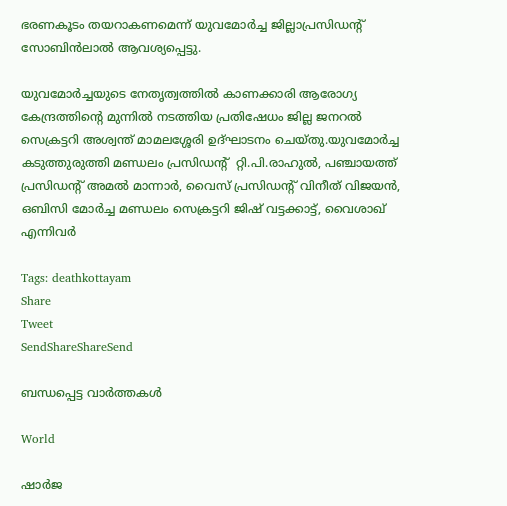ഭരണകൂടം തയറാകണമെന്ന് യുവമോര്‍ച്ച ജില്ലാപ്രസിഡന്റ് സോബിന്‍ലാല്‍ ആവശ്യപ്പെട്ടു.

യുവമോര്‍ച്ചയുടെ നേതൃത്വത്തില്‍ കാണക്കാരി ആരോഗ്യ കേന്ദ്രത്തിന്റെ മുന്നില്‍ നടത്തിയ പ്രതിഷേധം ജില്ല ജനറല്‍ സെക്രട്ടറി അശ്വന്ത് മാമലശ്ശേരി ഉദ്ഘാടനം ചെയ്തു.യുവമോര്‍ച്ച കടുത്തുരുത്തി മണ്ഡലം പ്രസിഡന്റ്  റ്റി.പി.രാഹുല്‍, പഞ്ചായത്ത് പ്രസിഡന്റ് അമല്‍ മാന്നാര്‍, വൈസ് പ്രസിഡന്റ് വിനീത് വിജയന്‍, ഒബിസി മോര്‍ച്ച മണ്ഡലം സെക്രട്ടറി ജിഷ് വട്ടക്കാട്ട്, വൈശാഖ് എന്നിവര്‍

Tags: deathkottayam
Share
Tweet
SendShareShareSend

ബന്ധപ്പെട്ട വാര്‍ത്തകള്‍

World

ഷാർജ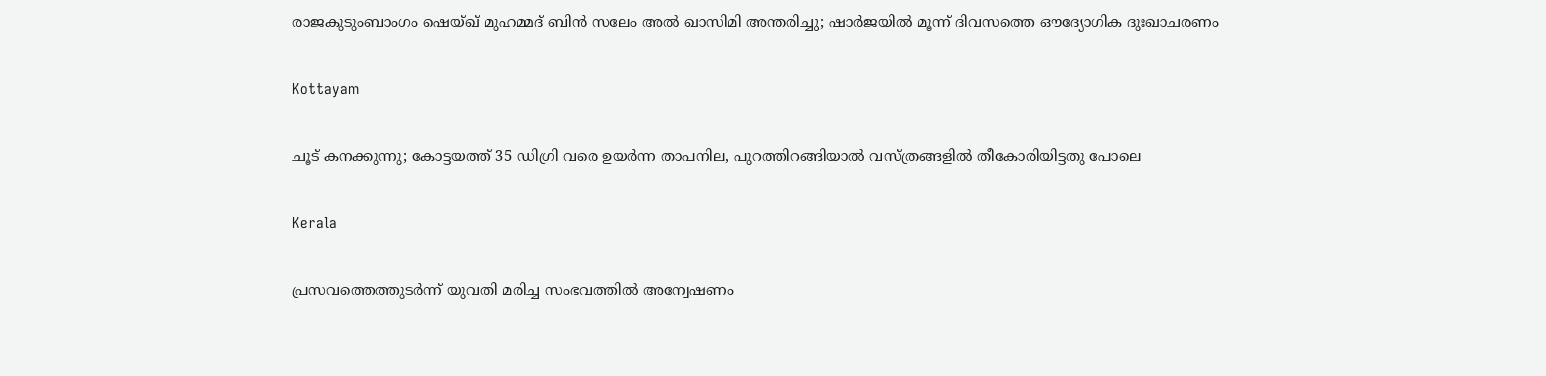രാജകുടുംബാംഗം ഷെയ്ഖ് മുഹമ്മദ് ബിൻ സലേം അൽ ഖാസിമി അന്തരിച്ചു; ഷാർജയിൽ മൂന്ന് ദിവസത്തെ ഔദ്യോഗിക ദുഃഖാചരണം

Kottayam

ചൂട് കനക്കുന്നു; കോട്ടയത്ത് 35 ഡിഗ്രി വരെ ഉയര്‍ന്ന താപനില, പുറത്തിറങ്ങിയാല്‍ വസ്ത്രങ്ങളില്‍ തീകോരിയിട്ടതു പോലെ

Kerala

പ്രസവത്തെത്തുടര്‍ന്ന് യുവതി മരിച്ച സംഭവത്തില്‍ അന്വേഷണം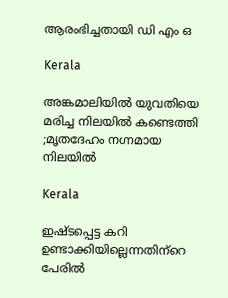ആരംഭിച്ചതായി ഡി എം ഒ

Kerala

അങ്കമാലിയിൽ യുവതിയെ മരിച്ച നിലയിൽ കണ്ടെത്തി ;മൃതദേഹം നഗ്നമായ നിലയിൽ

Kerala

ഇഷ്ടപ്പെട്ട കറി ഉണ്ടാക്കിയില്ലെന്നതിന്‌റെ പേരില്‍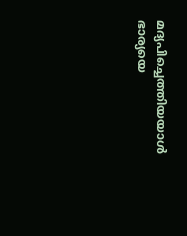മദ്യപിച്ചെത്തിയയാള്‍ ഭാര്യയെ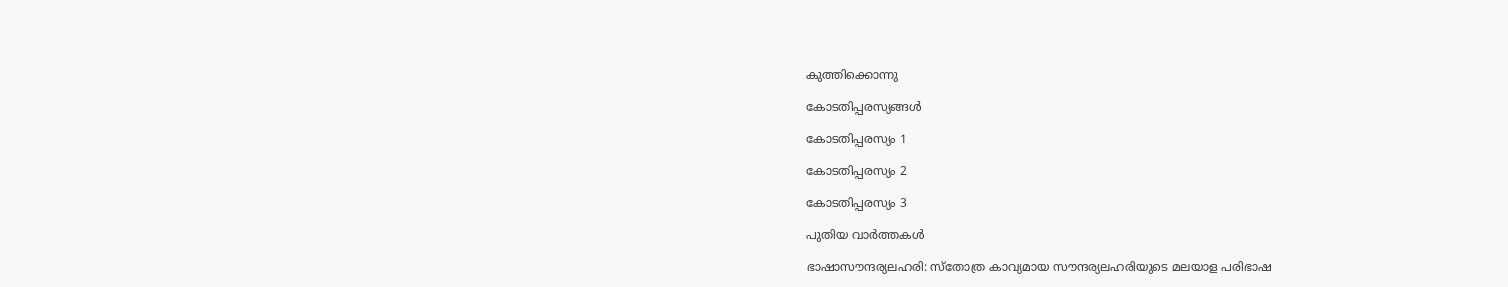കുത്തിക്കൊന്നു

കോടതിപ്പരസ്യങ്ങള്‍

കോടതിപ്പരസ്യം 1

കോടതിപ്പരസ്യം 2

കോടതിപ്പരസ്യം 3

പുതിയ വാര്‍ത്തകള്‍

ഭാഷാസൗന്ദര്യലഹരി: സ്‌തോത്ര കാവ്യമായ സൗന്ദര്യലഹരിയുടെ മലയാള പരിഭാഷ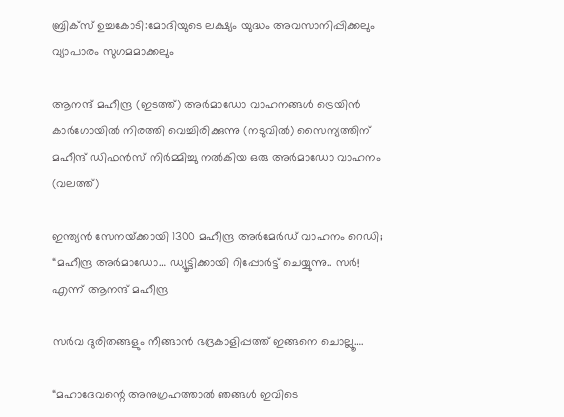ബ്രിക്സ് ഉച്ചകോടി:മോദിയുടെ ലക്ഷ്യം യുദ്ധം അവസാനിപ്പിക്കലും വ്യാപാരം സുഗമമാക്കലും

ആനന്ദ് മഹീന്ദ്ര (ഇടത്ത്) അര്‍മാഡോ വാഹനങ്ങള്‍ ട്രെയിന്‍ കാര്‍ഗോയില്‍ നിരത്തി വെച്ചിരിക്കുന്നു (നടുവില്‍) സൈന്യത്തിന് മഹീന്ദ് ഡിഫന്‍സ് നിര്‍മ്മിച്ചു നല്‍കിയ ഒരു അര്‍മാഡോ വാഹനം (വലത്ത്)

ഇന്ത്യന്‍ സേനയ്‌ക്കായി 1300 മഹീന്ദ്ര അര്‍മേര്‍ഡ് വാഹനം റെഡി; “മഹീന്ദ്ര അർമാഡോ… ഡ്യൂട്ടിക്കായി റിപ്പോർട്ട് ചെയ്യുന്നു.. സർ! എന്ന് ആനന്ദ് മഹീന്ദ്ര

സർവ ദുരിതങ്ങളും നീങ്ങാൻ ഭദ്രകാളിപ്പത്ത് ഇങ്ങനെ ചൊല്ലൂ….

“മഹാദേവന്റെ അനുഗ്രഹത്താൽ ഞങ്ങൾ ഇവിടെ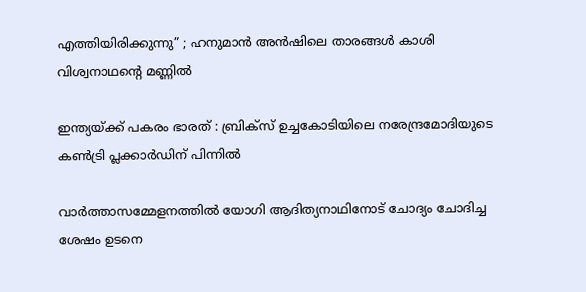എത്തിയിരിക്കുന്നു” ; ഹനുമാൻ അൻഷിലെ താരങ്ങൾ കാശി വിശ്വനാഥന്റെ മണ്ണിൽ

ഇന്ത്യയ്‌ക്ക് പകരം ഭാരത് : ബ്രിക്സ് ഉച്ചകോടിയിലെ നരേന്ദ്രമോദിയുടെ കൺട്രി പ്ലക്കാർഡിന് പിന്നിൽ

വാര്‍ത്താസമ്മേളനത്തില്‍ യോഗി ആദിത്യനാഥിനോട് ചോദ്യം ചോദിച്ച ശേഷം ഉടനെ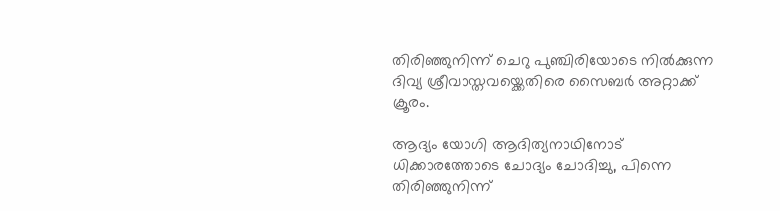തിരിഞ്ഞുനിന്ന് ചെറു പുഞ്ചിരിയോടെ നില്‍ക്കുന്ന ദിവ്യ ശ്രീവാസ്തവയ്ക്കെതിരെ സൈബര്‍ അറ്റാക്ക് ക്രൂരം.

ആദ്യം യോഗി ആദിത്യനാഥിനോട് ധിക്കാരത്തോടെ ചോദ്യം ചോദിച്ചു, പിന്നെ തിരിഞ്ഞുനിന്ന്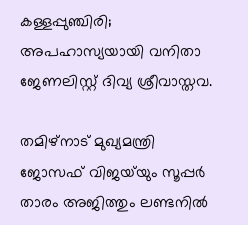കള്ളപ്പുഞ്ചിരി; അപഹാസ്യയായി വനിതാ ജേണലിസ്റ്റ് ദിവ്യ ശ്രീവാസ്തവ.

തമിഴ്‌നാട് മുഖ്യമന്ത്രി ജോസഫ് വിജയ്‌യും സൂപ്പര്‍ താരം അജിത്തും ലണ്ടനില്‍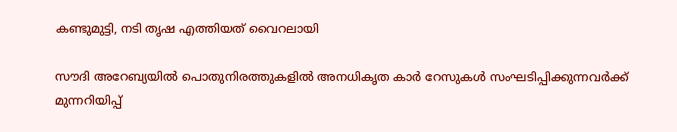കണ്ടുമുട്ടി, നടി തൃഷ എത്തിയത് വൈറലായി

സൗദി അറേബ്യയിൽ പൊതുനിരത്തുകളിൽ അനധികൃത കാർ റേസുകൾ സംഘടിപ്പിക്കുന്നവർക്ക് മുന്നറിയിപ്പ്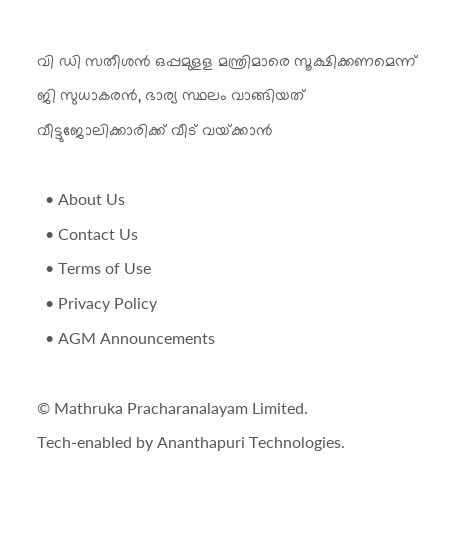വി ഡി സതീശന്‍ ഒപ്പമുളള മന്ത്രിമാരെ സൂക്ഷിക്കണമെന്ന് ജി സുധാകരന്‍, ഭാര്യ സ്ഥലം വാങ്ങിയത് വീട്ടുജോലിക്കാരിക്ക് വീട് വയ്‌ക്കാന്‍

  • About Us
  • Contact Us
  • Terms of Use
  • Privacy Policy
  • AGM Announcements

© Mathruka Pracharanalayam Limited.
Tech-enabled by Ananthapuri Technologies.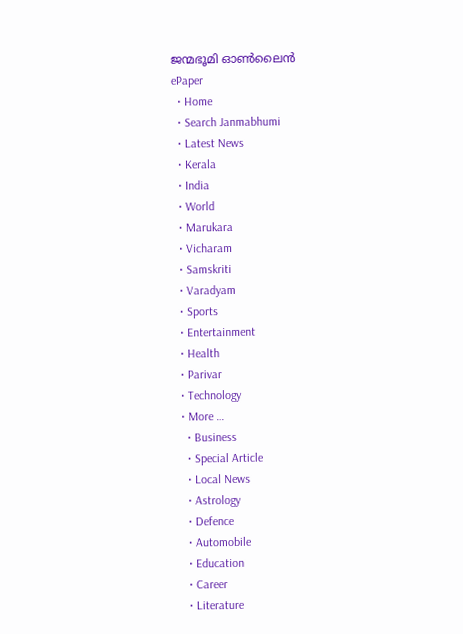ജന്മഭൂമി ഓണ്‍ലൈന്‍
ePaper
  • Home
  • Search Janmabhumi
  • Latest News
  • Kerala
  • India
  • World
  • Marukara
  • Vicharam
  • Samskriti
  • Varadyam
  • Sports
  • Entertainment
  • Health
  • Parivar
  • Technology
  • More …
    • Business
    • Special Article
    • Local News
    • Astrology
    • Defence
    • Automobile
    • Education
    • Career
    • Literature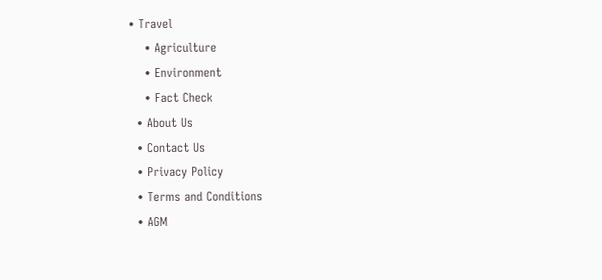• Travel
    • Agriculture
    • Environment
    • Fact Check
  • About Us
  • Contact Us
  • Privacy Policy
  • Terms and Conditions
  • AGM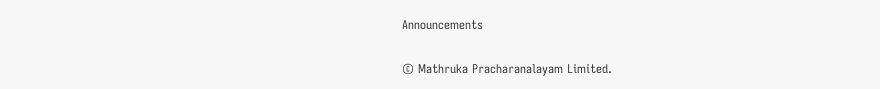Announcements

© Mathruka Pracharanalayam Limited.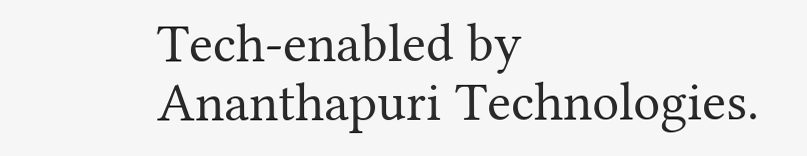Tech-enabled by Ananthapuri Technologies.